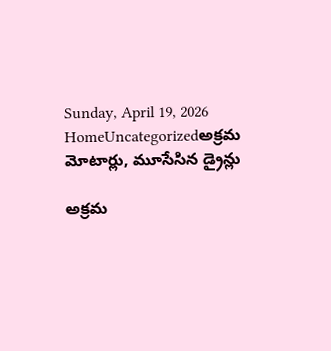Sunday, April 19, 2026
HomeUncategorizedఅక్రమ మోటార్లు, మూసేసిన డ్రైన్లు

అక్రమ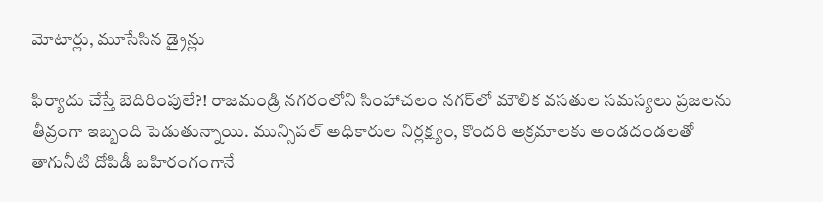మోటార్లు, మూసేసిన డ్రైన్లు

ఫిర్యాదు చేస్తే బెదిరింపులే?! రాజమండ్రి నగరంలోని సింహాచలం నగర్‌లో మౌలిక వసతుల సమస్యలు ప్రజలను తీవ్రంగా ఇబ్బంది పెడుతున్నాయి. మున్సిపల్ అధికారుల నిర్లక్ష్యం, కొందరి అక్రమాలకు అండదండలతో తాగునీటి దోపిడీ బహిరంగంగానే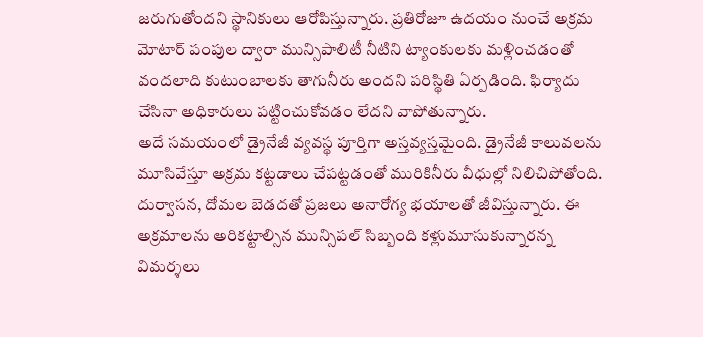జరుగుతోందని స్థానికులు ఆరోపిస్తున్నారు. ప్రతిరోజూ ఉదయం నుంచే అక్రమ మోటార్ పంపుల ద్వారా మున్సిపాలిటీ నీటిని ట్యాంకులకు మళ్లించడంతో వందలాది కుటుంబాలకు తాగునీరు అందని పరిస్థితి ఏర్పడింది. ఫిర్యాదు చేసినా అధికారులు పట్టించుకోవడం లేదని వాపోతున్నారు.
అదే సమయంలో డ్రైనేజీ వ్యవస్థ పూర్తిగా అస్తవ్యస్తమైంది. డ్రైనేజీ కాలువలను మూసివేస్తూ అక్రమ కట్టడాలు చేపట్టడంతో మురికినీరు వీధుల్లో నిలిచిపోతోంది. దుర్వాసన, దోమల బెడదతో ప్రజలు అనారోగ్య భయాలతో జీవిస్తున్నారు. ఈ అక్రమాలను అరికట్టాల్సిన మున్సిపల్ సిబ్బంది కళ్లుమూసుకున్నారన్న విమర్శలు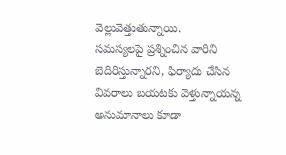వెల్లువెత్తుతున్నాయి.
సమస్యలపై ప్రశ్నించిన వారిని బెదిరిస్తున్నారని, ఫిర్యాదు చేసిన వివరాలు బయటకు వెళ్తున్నాయన్న అనుమానాలు కూడా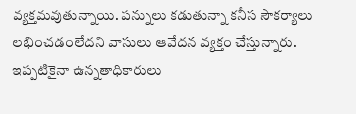వ్యక్తమవుతున్నాయి. పన్నులు కడుతున్నా కనీస సౌకర్యాలు లభించడంలేదని వాసులు ఆవేదన వ్యక్తం చేస్తున్నారు. ఇప్పటికైనా ఉన్నతాధికారులు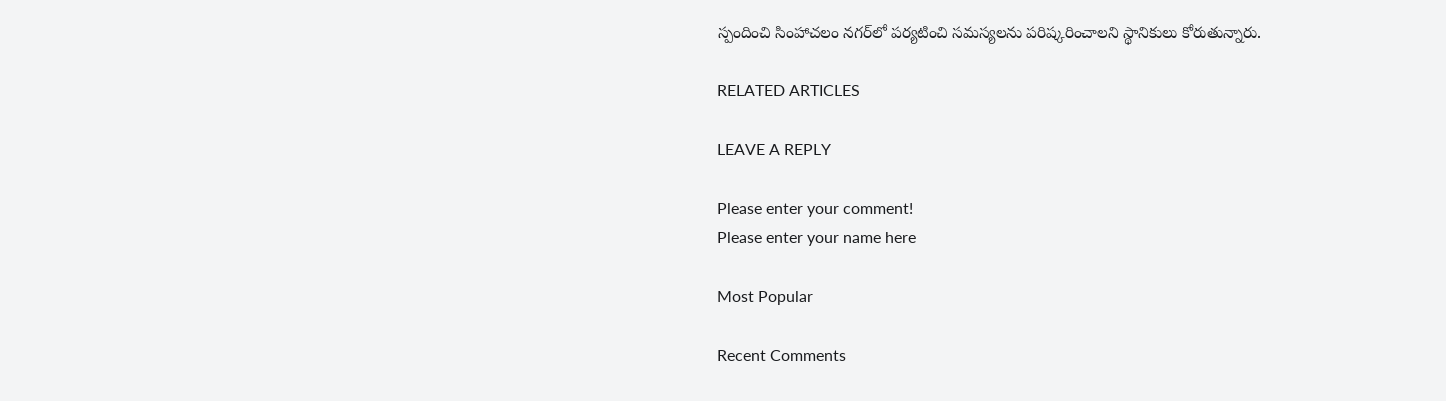స్పందించి సింహాచలం నగర్‌లో పర్యటించి సమస్యలను పరిష్కరించాలని స్థానికులు కోరుతున్నారు.

RELATED ARTICLES

LEAVE A REPLY

Please enter your comment!
Please enter your name here

Most Popular

Recent Comments